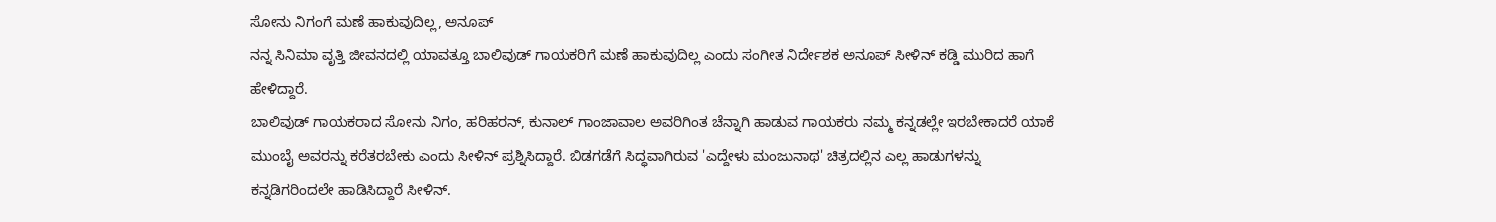ಸೋನು ನಿಗಂಗೆ ಮಣೆ ಹಾಕುವುದಿಲ್ಲ, ಅನೂಪ್
ನನ್ನ ಸಿನಿಮಾ ವೃತ್ತಿ ಜೀವನದಲ್ಲಿ ಯಾವತ್ತೂ ಬಾಲಿವುಡ್ ಗಾಯಕರಿಗೆ ಮಣೆ ಹಾಕುವುದಿಲ್ಲ ಎಂದು ಸಂಗೀತ ನಿರ್ದೇಶಕ ಅನೂಪ್ ಸೀಳಿನ್ ಕಡ್ಡಿ ಮುರಿದ ಹಾಗೆ ಹೇಳಿದ್ದಾರೆ.
ಬಾಲಿವುಡ್ ಗಾಯಕರಾದ ಸೋನು ನಿಗಂ, ಹರಿಹರನ್, ಕುನಾಲ್ ಗಾಂಜಾವಾಲ ಅವರಿಗಿಂತ ಚೆನ್ನಾಗಿ ಹಾಡುವ ಗಾಯಕರು ನಮ್ಮ ಕನ್ನಡಲ್ಲೇ ಇರಬೇಕಾದರೆ ಯಾಕೆ ಮುಂಬೈ ಅವರನ್ನು ಕರೆತರಬೇಕು ಎಂದು ಸೀಳಿನ್ ಪ್ರಶ್ನಿಸಿದ್ದಾರೆ. ಬಿಡಗಡೆಗೆ ಸಿದ್ಧವಾಗಿರುವ 'ಎದ್ದೇಳು ಮಂಜುನಾಥ' ಚಿತ್ರದಲ್ಲಿನ ಎಲ್ಲ ಹಾಡುಗಳನ್ನು ಕನ್ನಡಿಗರಿಂದಲೇ ಹಾಡಿಸಿದ್ದಾರೆ ಸೀಳಿನ್.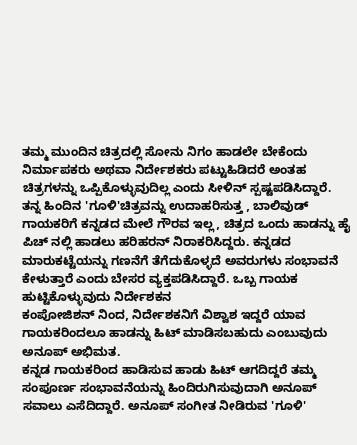ತಮ್ಮ ಮುಂದಿನ ಚಿತ್ರದಲ್ಲಿ ಸೋನು ನಿಗಂ ಹಾಡಲೇ ಬೇಕೆಂದು ನಿರ್ಮಾಪಕರು ಅಥವಾ ನಿರ್ದೇಶಕರು ಪಟ್ಟುಹಿಡಿದರೆ ಅಂತಹ ಚಿತ್ರಗಳನ್ನು ಒಪ್ಪಿಕೊಳ್ಳುವುದಿಲ್ಲ ಎಂದು ಸೀಳಿನ್ ಸ್ಪಷ್ಟಪಡಿಸಿದ್ದಾರೆ.
ತನ್ನ ಹಿಂದಿನ 'ಗೂಳಿ'ಚಿತ್ರವನ್ನು ಉದಾಹರಿಸುತ್ತ , ಬಾಲಿವುಡ್ ಗಾಯಕರಿಗೆ ಕನ್ನಡದ ಮೇಲೆ ಗೌರವ ಇಲ್ಲ, ಚಿತ್ರದ ಒಂದು ಹಾಡನ್ನು ಹೈ ಪಿಚ್ ನಲ್ಲಿ ಹಾಡಲು ಹರಿಹರನ್ ನಿರಾಕರಿಸಿದ್ದರು. ಕನ್ನಡದ ಮಾರುಕಟ್ಟೆಯನ್ನು ಗಣನೆಗೆ ತೆಗೆದುಕೊಳ್ಳದೆ ಅವರುಗಳು ಸಂಭಾವನೆ ಕೇಳುತ್ತಾರೆ ಎಂದು ಬೇಸರ ವ್ಯಕ್ತಪಡಿಸಿದ್ದಾರೆ. ಒಬ್ಬ ಗಾಯಕ ಹುಟ್ಟಿಕೊಳ್ಳುವುದು ನಿರ್ದೇಶಕನ
ಕಂಪೋಜಿಶನ್ ನಿಂದ, ನಿರ್ದೇಶಕನಿಗೆ ವಿಶ್ವಾಶ ಇದ್ದರೆ ಯಾವ ಗಾಯಕರಿಂದಲೂ ಹಾಡನ್ನು ಹಿಟ್ ಮಾಡಿಸಬಹುದು ಎಂಬುವುದು ಅನೂಪ್ ಅಭಿಮತ.
ಕನ್ನಡ ಗಾಯಕರಿಂದ ಹಾಡಿಸುವ ಹಾಡು ಹಿಟ್ ಆಗದಿದ್ದರೆ ತಮ್ಮ ಸಂಪೂರ್ಣ ಸಂಭಾವನೆಯನ್ನು ಹಿಂದಿರುಗಿಸುವುದಾಗಿ ಅನೂಪ್ ಸವಾಲು ಎಸೆದಿದ್ದಾರೆ. ಅನೂಪ್ ಸಂಗೀತ ನೀಡಿರುವ 'ಗೂಳಿ'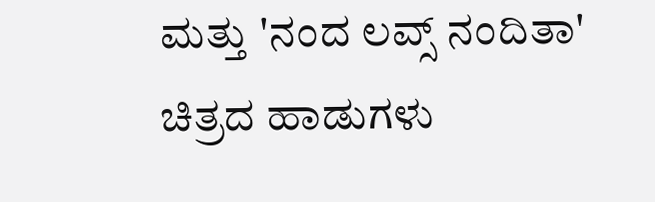ಮತ್ತು 'ನಂದ ಲವ್ಸ್ ನಂದಿತಾ' ಚಿತ್ರದ ಹಾಡುಗಳು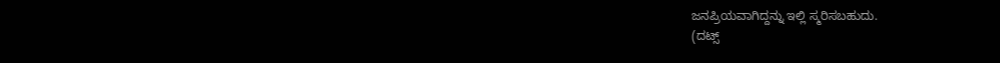ಜನಪ್ರಿಯವಾಗಿದ್ದನ್ನು ಇಲ್ಲಿ ಸ್ಮರಿಸಬಹುದು.
(ದಟ್ಸ್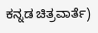ಕನ್ನಡ ಚಿತ್ರವಾರ್ತೆ)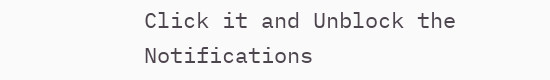Click it and Unblock the Notifications